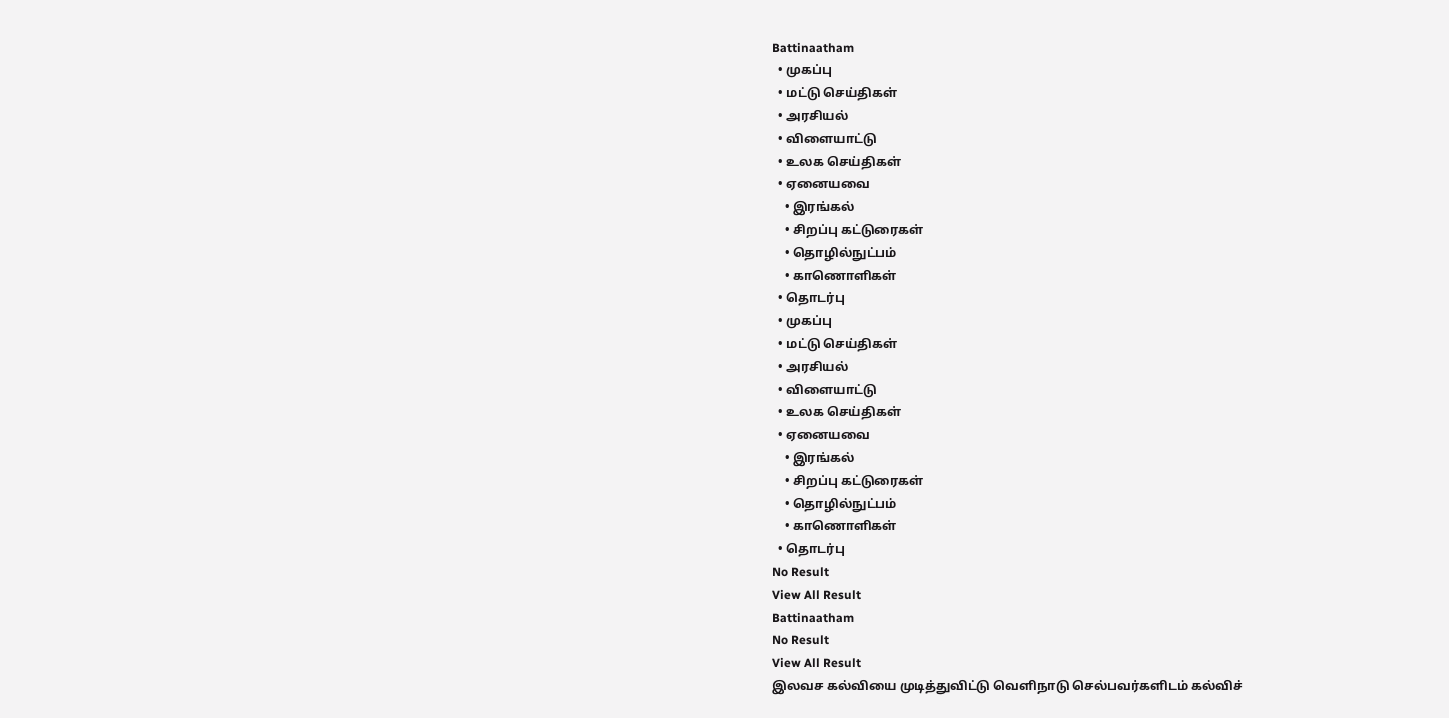Battinaatham
  • முகப்பு
  • மட்டு செய்திகள்
  • அரசியல்
  • விளையாட்டு
  • உலக செய்திகள்
  • ஏனையவை
    • இரங்கல்
    • சிறப்பு கட்டுரைகள்
    • தொழில்நுட்பம்
    • காணொளிகள்
  • தொடர்பு
  • முகப்பு
  • மட்டு செய்திகள்
  • அரசியல்
  • விளையாட்டு
  • உலக செய்திகள்
  • ஏனையவை
    • இரங்கல்
    • சிறப்பு கட்டுரைகள்
    • தொழில்நுட்பம்
    • காணொளிகள்
  • தொடர்பு
No Result
View All Result
Battinaatham
No Result
View All Result
இலவச கல்வியை முடித்துவிட்டு வெளிநாடு செல்பவர்களிடம் கல்விச்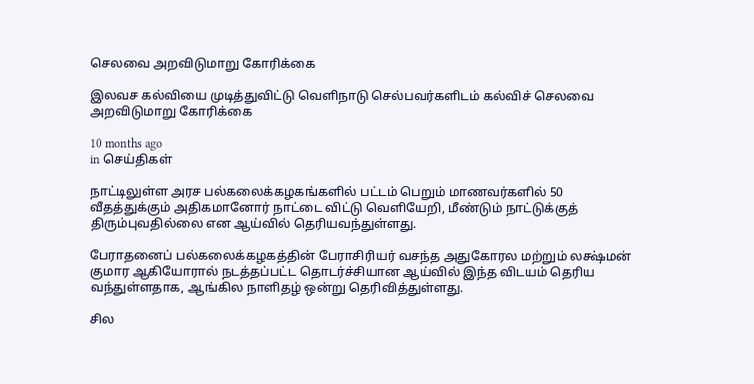செலவை அறவிடுமாறு கோரிக்கை

இலவச கல்வியை முடித்துவிட்டு வெளிநாடு செல்பவர்களிடம் கல்விச் செலவை அறவிடுமாறு கோரிக்கை

10 months ago
in செய்திகள்

நாட்டிலுள்ள அரச பல்கலைக்கழகங்களில் பட்டம் பெறும் மாணவர்களில் 50 வீதத்துக்கும் அதிகமானோர் நாட்டை விட்டு வெளியேறி, மீண்டும் நாட்டுக்குத் திரும்புவதில்லை என ஆய்வில் தெரியவந்துள்ளது.

பேராதனைப் பல்கலைக்கழகத்தின் பேராசிரியர் வசந்த அதுகோரல மற்றும் லக்ஷ்மன் குமார ஆகியோரால் நடத்தப்பட்ட தொடர்ச்சியான ஆய்வில் இந்த விடயம் தெரிய வந்துள்ளதாக, ஆங்கில நாளிதழ் ஒன்று தெரிவித்துள்ளது.

சில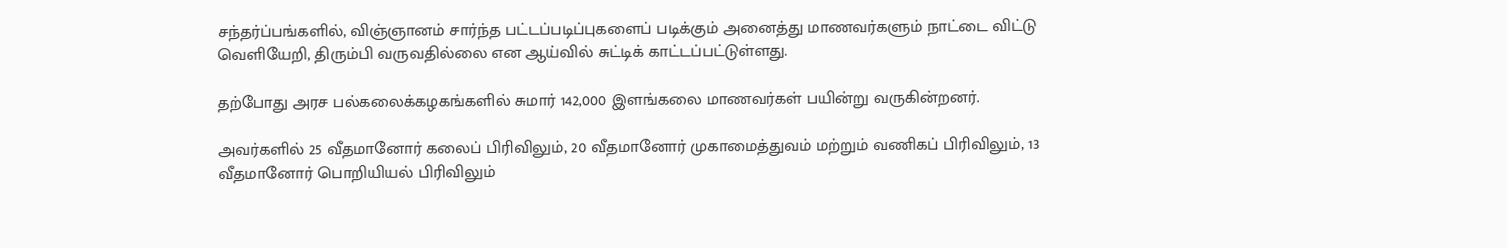சந்தர்ப்பங்களில், விஞ்ஞானம் சார்ந்த பட்டப்படிப்புகளைப் படிக்கும் அனைத்து மாணவர்களும் நாட்டை விட்டு வெளியேறி, திரும்பி வருவதில்லை என ஆய்வில் சுட்டிக் காட்டப்பட்டுள்ளது.

தற்போது அரச பல்கலைக்கழகங்களில் சுமார் 142,000 இளங்கலை மாணவர்கள் பயின்று வருகின்றனர்.

அவர்களில் 25 வீதமானோர் கலைப் பிரிவிலும், 20 வீதமானோர் முகாமைத்துவம் மற்றும் வணிகப் பிரிவிலும், 13 வீதமானோர் பொறியியல் பிரிவிலும்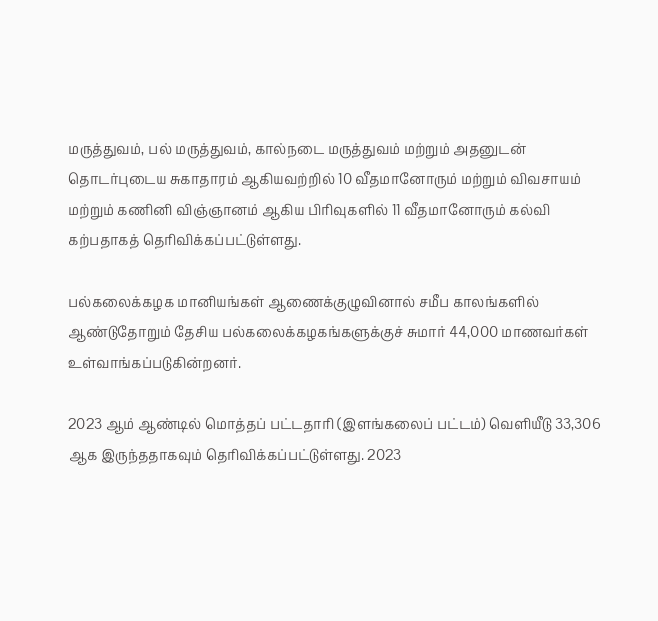மருத்துவம், பல் மருத்துவம், கால்நடை மருத்துவம் மற்றும் அதனுடன் தொடர்புடைய சுகாதாரம் ஆகியவற்றில் 10 வீதமானோரும் மற்றும் விவசாயம் மற்றும் கணினி விஞ்ஞானம் ஆகிய பிரிவுகளில் 11 வீதமானோரும் கல்வி கற்பதாகத் தெரிவிக்கப்பட்டுள்ளது.

பல்கலைக்கழக மானியங்கள் ஆணைக்குழுவினால் சமீப காலங்களில் ஆண்டுதோறும் தேசிய பல்கலைக்கழகங்களுக்குச் சுமார் 44,000 மாணவர்கள் உள்வாங்கப்படுகின்றனர்.

2023 ஆம் ஆண்டில் மொத்தப் பட்டதாரி (இளங்கலைப் பட்டம்) வெளியீடு 33,306 ஆக இருந்ததாகவும் தெரிவிக்கப்பட்டுள்ளது. 2023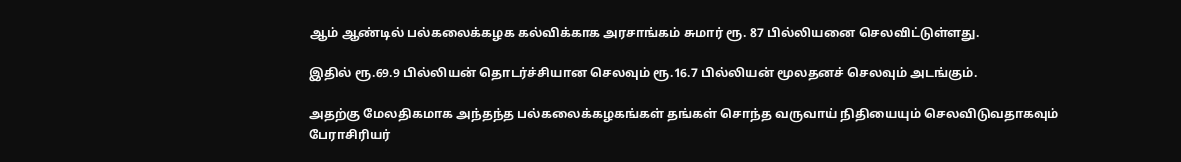ஆம் ஆண்டில் பல்கலைக்கழக கல்விக்காக அரசாங்கம் சுமார் ரூ. 87 பில்லியனை செலவிட்டுள்ளது.

இதில் ரூ.69.9 பில்லியன் தொடர்ச்சியான செலவும் ரூ.16.7 பில்லியன் மூலதனச் செலவும் அடங்கும்.

அதற்கு மேலதிகமாக அந்தந்த பல்கலைக்கழகங்கள் தங்கள் சொந்த வருவாய் நிதியையும் செலவிடுவதாகவும் பேராசிரியர்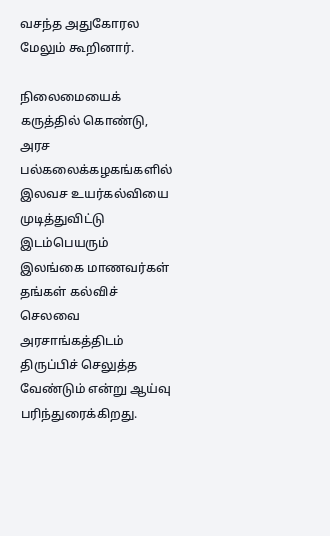வசந்த அதுகோரல மேலும் கூறினார்.

நிலைமையைக் கருத்தில் கொண்டு, அரச பல்கலைக்கழகங்களில் இலவச உயர்கல்வியை முடித்துவிட்டு இடம்பெயரும் இலங்கை மாணவர்கள் தங்கள் கல்விச் செலவை அரசாங்கத்திடம் திருப்பிச் செலுத்த வேண்டும் என்று ஆய்வு பரிந்துரைக்கிறது.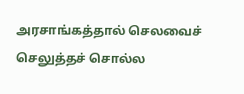அரசாங்கத்தால் செலவைச் செலுத்தச் சொல்ல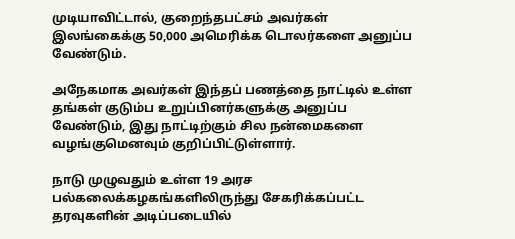முடியாவிட்டால், குறைந்தபட்சம் அவர்கள் இலங்கைக்கு 50,000 அமெரிக்க டொலர்களை அனுப்ப வேண்டும்.

அநேகமாக அவர்கள் இந்தப் பணத்தை நாட்டில் உள்ள தங்கள் குடும்ப உறுப்பினர்களுக்கு அனுப்ப வேண்டும், இது நாட்டிற்கும் சில நன்மைகளை வழங்குமெனவும் குறிப்பிட்டுள்ளார்.

நாடு முழுவதும் உள்ள 19 அரச பல்கலைக்கழகங்களிலிருந்து சேகரிக்கப்பட்ட தரவுகளின் அடிப்படையில்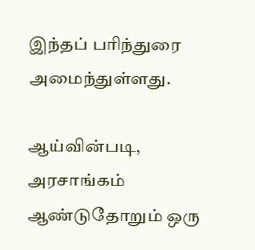இந்தப் பரிந்துரை அமைந்துள்ளது.

ஆய்வின்படி, அரசாங்கம் ஆண்டுதோறும் ஒரு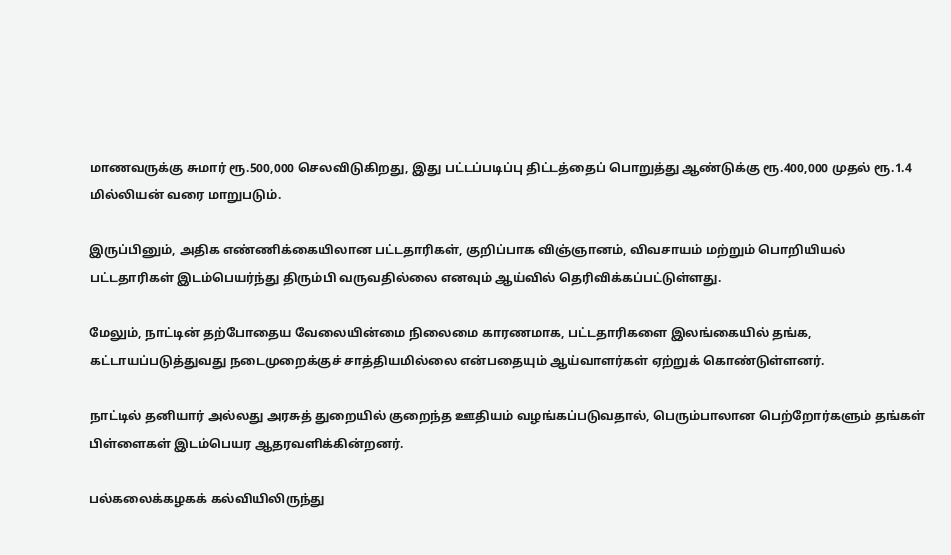மாணவருக்கு சுமார் ரூ.500,000 செலவிடுகிறது, இது பட்டப்படிப்பு திட்டத்தைப் பொறுத்து ஆண்டுக்கு ரூ.400,000 முதல் ரூ.1.4 மில்லியன் வரை மாறுபடும்.

இருப்பினும், அதிக எண்ணிக்கையிலான பட்டதாரிகள், குறிப்பாக விஞ்ஞானம், விவசாயம் மற்றும் பொறியியல் பட்டதாரிகள் இடம்பெயர்ந்து திரும்பி வருவதில்லை எனவும் ஆய்வில் தெரிவிக்கப்பட்டுள்ளது.

மேலும், நாட்டின் தற்போதைய வேலையின்மை நிலைமை காரணமாக, பட்டதாரிகளை இலங்கையில் தங்க, கட்டாயப்படுத்துவது நடைமுறைக்குச் சாத்தியமில்லை என்பதையும் ஆய்வாளர்கள் ஏற்றுக் கொண்டுள்ளனர்.

நாட்டில் தனியார் அல்லது அரசுத் துறையில் குறைந்த ஊதியம் வழங்கப்படுவதால், பெரும்பாலான பெற்றோர்களும் தங்கள் பிள்ளைகள் இடம்பெயர ஆதரவளிக்கின்றனர்.

பல்கலைக்கழகக் கல்வியிலிருந்து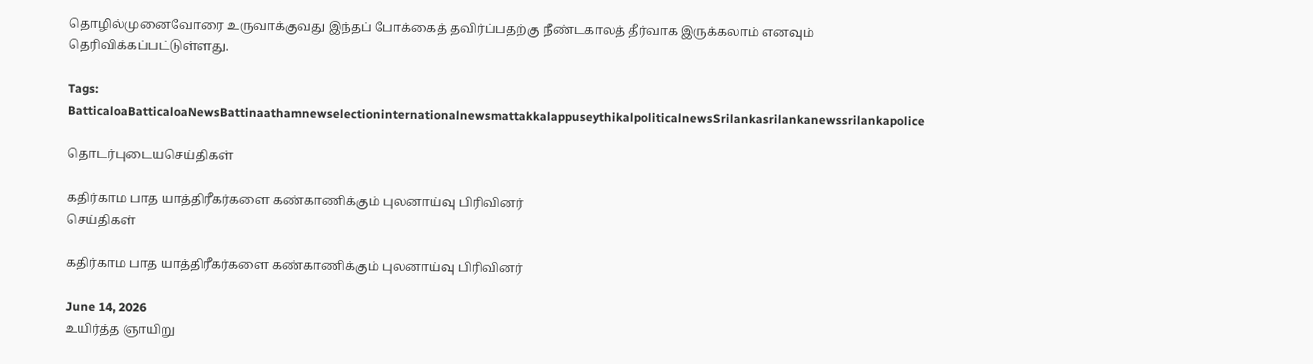தொழில்முனைவோரை உருவாக்குவது இந்தப் போக்கைத் தவிர்ப்பதற்கு நீண்டகாலத் தீர்வாக இருக்கலாம் எனவும் தெரிவிக்கப்பட்டுள்ளது.

Tags: BatticaloaBatticaloaNewsBattinaathamnewselectioninternationalnewsmattakkalappuseythikalpoliticalnewsSrilankasrilankanewssrilankapolice

தொடர்புடையசெய்திகள்

கதிர்காம பாத யாத்திரீகர்களை கண்காணிக்கும் புலனாய்வு பிரிவினர்
செய்திகள்

கதிர்காம பாத யாத்திரீகர்களை கண்காணிக்கும் புலனாய்வு பிரிவினர்

June 14, 2026
உயிர்த்த ஞாயிறு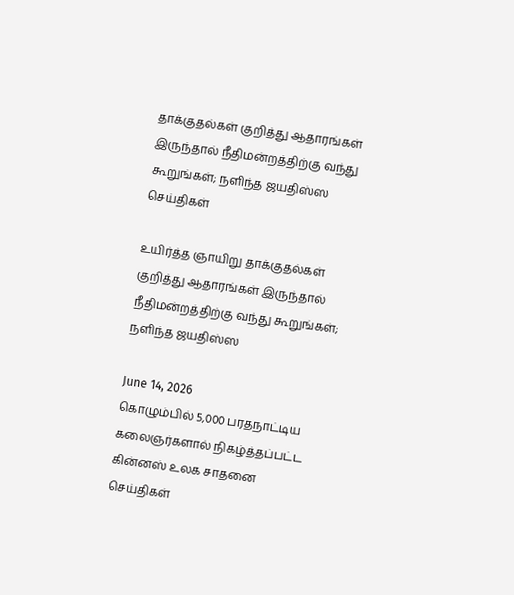தாக்குதல்கள் குறித்து ஆதாரங்கள் இருந்தால் நீதிமன்றத்திற்கு வந்து கூறுங்கள்; நளிந்த ஜயதிஸ்ஸ
செய்திகள்

உயிர்த்த ஞாயிறு தாக்குதல்கள் குறித்து ஆதாரங்கள் இருந்தால் நீதிமன்றத்திற்கு வந்து கூறுங்கள்; நளிந்த ஜயதிஸ்ஸ

June 14, 2026
கொழும்பில் 5,000 பரதநாட்டிய கலைஞர்களால் நிகழ்த்தப்பட்ட கின்னஸ் உலக சாதனை
செய்திகள்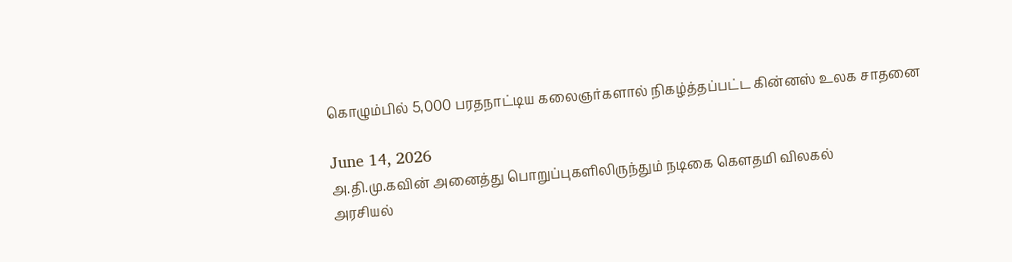கொழும்பில் 5,000 பரதநாட்டிய கலைஞர்களால் நிகழ்த்தப்பட்ட கின்னஸ் உலக சாதனை

June 14, 2026
அ.தி.மு.கவின் அனைத்து பொறுப்புகளிலிருந்தும் நடிகை கௌதமி விலகல்
அரசியல்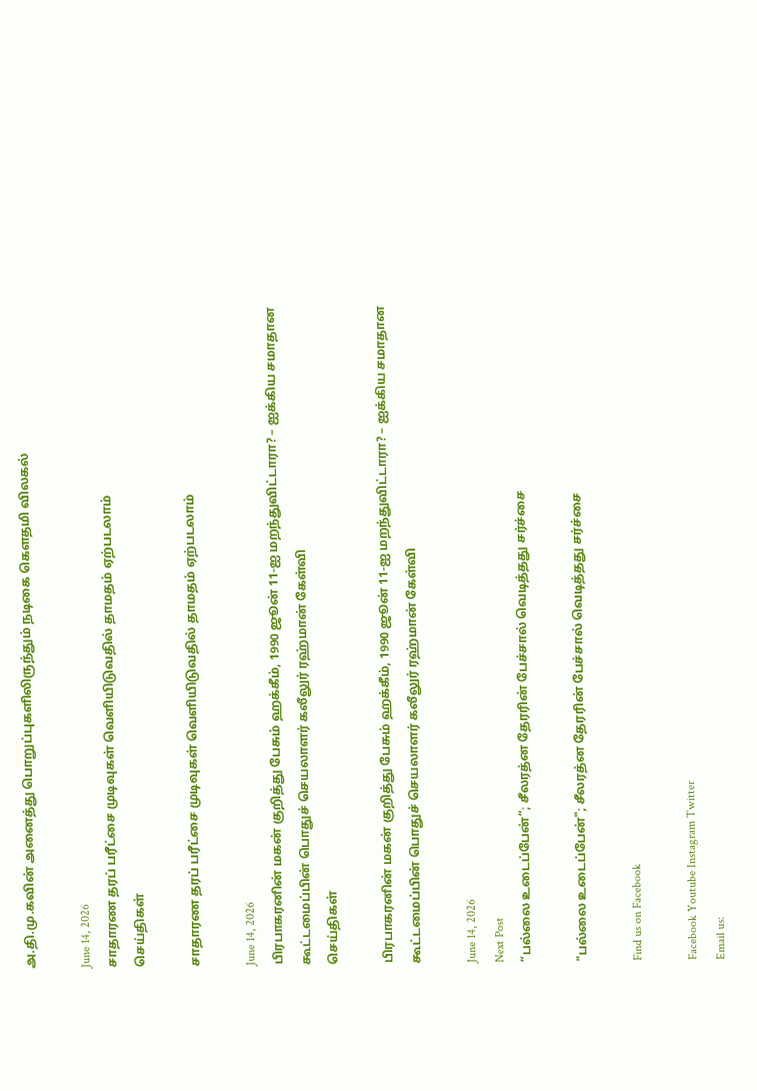அ.தி.மு.கவின் அனைத்து பொறுப்புகளிலிருந்தும் நடிகை கௌதமி விலகல்

June 14, 2026
சாதாரண தரப் பரீட்சை முடிவுகள் வெளியிடுவதில் தாமதம் ஏற்படலாம்
செய்திகள்

சாதாரண தரப் பரீட்சை முடிவுகள் வெளியிடுவதில் தாமதம் ஏற்படலாம்

June 14, 2026
பிரபாகரனின் மகன் குறித்து பேசும் ஹக்கீம், 1990 ஜூன் 11-ஐ மறந்துவிட்டாரா? – ஐக்கிய சமாதான கூட்டமைப்பின் பொதுச் செயலாளர் கலீலுர் ரஹ்மான் கேள்வி
செய்திகள்

பிரபாகரனின் மகன் குறித்து பேசும் ஹக்கீம், 1990 ஜூன் 11-ஐ மறந்துவிட்டாரா? – ஐக்கிய சமாதான கூட்டமைப்பின் பொதுச் செயலாளர் கலீலுர் ரஹ்மான் கேள்வி

June 14, 2026
Next Post
“பல்லை உடைப்பேன்”; சீலரத்ன தேரரின் பேச்சால் வெடித்தது சர்ச்சை

"பல்லை உடைப்பேன்"; சீலரத்ன தேரரின் பேச்சால் வெடித்தது சர்ச்சை

Find us on Facebook

Facebook Youtube Instagram Twitter
Email us: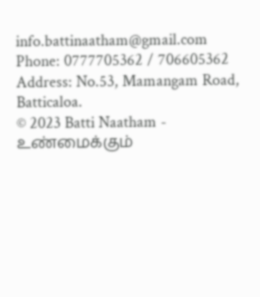info.battinaatham@gmail.com
Phone: 0777705362 / 706605362
Address: No.53, Mamangam Road, Batticaloa.
© 2023 Batti Naatham - உண்மைக்கும்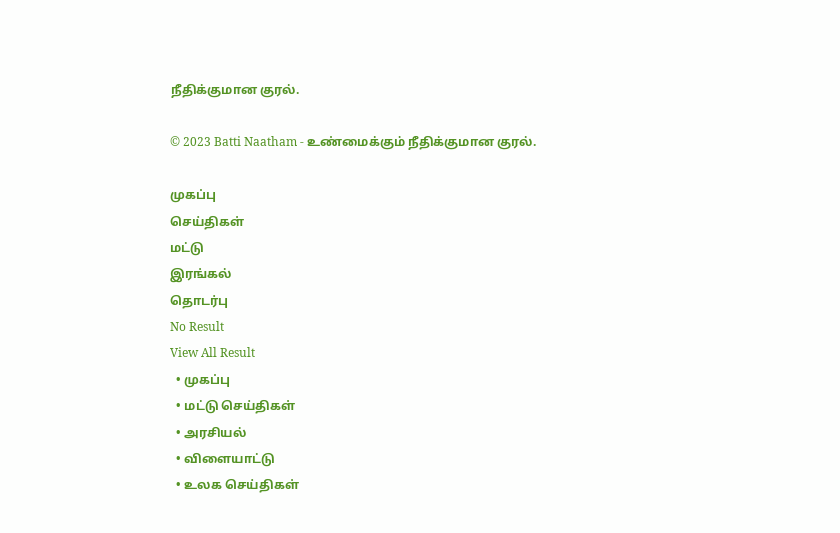நீதிக்குமான குரல்.

© 2023 Batti Naatham - உண்மைக்கும் நீதிக்குமான குரல்.

முகப்பு
செய்திகள்
மட்டு
இரங்கல்
தொடர்பு
No Result
View All Result
  • முகப்பு
  • மட்டு செய்திகள்
  • அரசியல்
  • விளையாட்டு
  • உலக செய்திகள்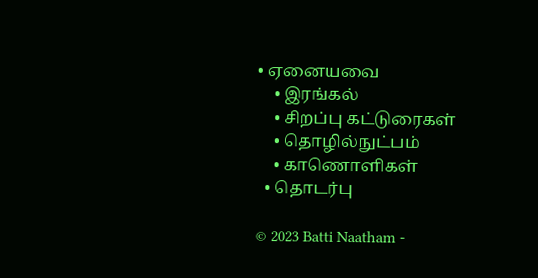• ஏனையவை
    • இரங்கல்
    • சிறப்பு கட்டுரைகள்
    • தொழில்நுட்பம்
    • காணொளிகள்
  • தொடர்பு

© 2023 Batti Naatham -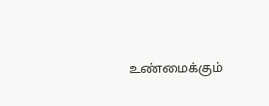உண்மைக்கும்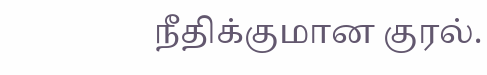நீதிக்குமான குரல்.